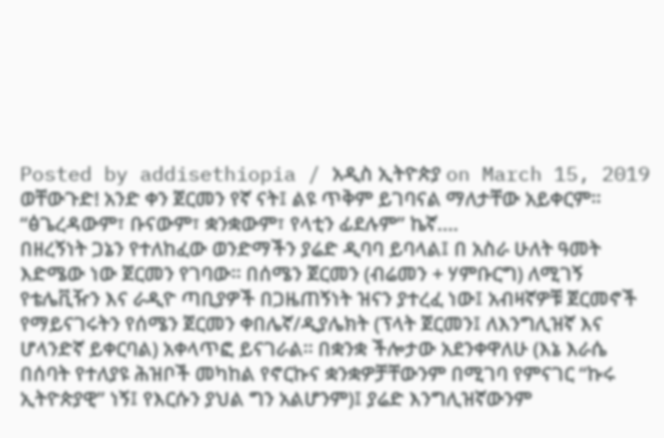Posted by addisethiopia / አዲስ ኢትዮጵያ on March 15, 2019
ወቸውጉድ! አንድ ቀን ጀርመን የኛ ናት፤ ልዩ ጥቅም ይገባናል ማለታቸው አይቀርም። “ፅጌረዳውም፣ ቡናውም፣ ቋንቋውም፣ የላቲን ፊደሉም” ኬኛ….
በዘረኝነት ጋኔን የተለከፈው ወንድማችን ያሬድ ዲባባ ይባላል፤ በ አስራ ሁለት ዓመት እድሜው ነው ጀርመን የገባው። በሰሜን ጀርመን (ብሬመን + ሃምቡርግ) ለሚገኝ የቴሌቪዥን እና ራዲዮ ጣቢያዎች በጋዜጠኝነት ዝናን ያተረፈ ነው፤ አብዛኛዎቹ ጀርመኖች የማይናገሩትን የሰሜን ጀርመን ቀበሌኛ/ዲያሌክት (ፕላት ጀርመን፤ ለእንግሊዝኛ እና ሆላንድኛ ይቀርባል) አቀላጥፎ ይናገራል። በቋንቋ ችሎታው አደንቀዋለሁ (እኔ እራሴ በሰባት የተለያዩ ሕዝቦች መካከል የኖርኩና ቋንቋዎቻቸውንም በሚገባ የምናገር “ኩሩ ኢትዮጵያዊ” ነኝ፤ የእርሱን ያህል ግን አልሆንም)፤ ያሬድ እንግሊዝኛውንም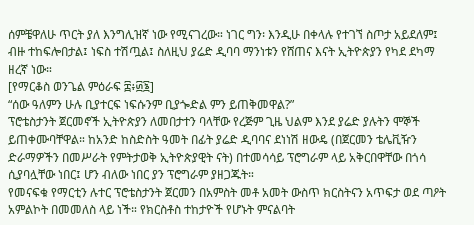ሰምቼዋለሁ ጥርት ያለ እንግሊዝኛ ነው የሚናገረው። ነገር ግን፡ እንዲሁ በቀላሉ የተገኘ ስጦታ አይደለም፤ ብዙ ተከፍሎበታል፤ ነፍስ ተሽጧል፤ ስለዚህ ያሬድ ዲባባ ማንነቱን የሸጠና እናት ኢትዮጵያን የካደ ደካማ ዘረኛ ነው።
[የማርቆስ ወንጌል ምዕራፍ ፰፥፴፮]
“ሰው ዓለምን ሁሉ ቢያተርፍ ነፍሱንም ቢያጐድል ምን ይጠቅመዋል?”
ፕሮቴስታንት ጀርመኖች ኢትዮጵያን ለመበታተን ባላቸው የረጅም ጊዜ ህልም እንደ ያሬድ ያሉትን ሞኞች ይጠቀሙባቸዋል። ከአንድ ከስድስት ዓመት በፊት ያሬድ ዲባባና ደነነሽ ዘውዴ (በጀርመን ቴሌቪዥን ድራማዎችን በመሥራት የምትታወቅ ኢትዮጵያዊት ናት) በተመሳሳይ ፕሮግራም ላይ አቅርበዋቸው በጎሳ ሲያባሏቸው ነበር፤ ሆን ብለው ነበር ያን ፕሮግራም ያዘጋጁት።
የመናፍቁ የማርቲን ሉተር ፕሮቴስታንት ጀርመን በአምስት መቶ አመት ውስጥ ክርስትናን አጥፍታ ወደ ጣዖት አምልኮት በመመለስ ላይ ነች። የክርስቶስ ተከታዮች የሆኑት ምናልባት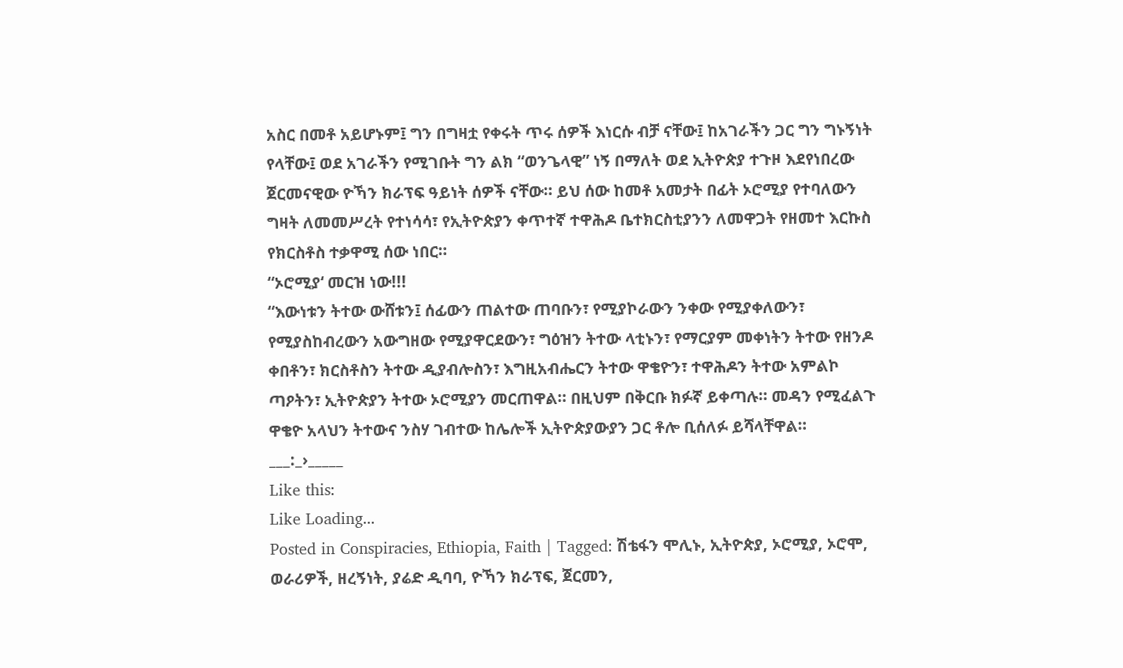አስር በመቶ አይሆኑም፤ ግን በግዛቷ የቀሩት ጥሩ ሰዎች እነርሱ ብቻ ናቸው፤ ከአገራችን ጋር ግን ግኑኝነት የላቸው፤ ወደ አገራችን የሚገቡት ግን ልክ “ወንጌላዊ” ነኝ በማለት ወደ ኢትዮጵያ ተጉዞ እደየነበረው ጀርመናዊው ዮኻን ክራፕፍ ዓይነት ሰዎች ናቸው። ይህ ሰው ከመቶ አመታት በፊት ኦሮሚያ የተባለውን ግዛት ለመመሥረት የተነሳሳ፣ የኢትዮጵያን ቀጥተኛ ተዋሕዶ ቤተክርስቲያንን ለመዋጋት የዘመተ እርኩስ የክርስቶስ ተቃዋሚ ሰው ነበር።
“ኦሮሚያ‘ መርዝ ነው!!!
“እውነቱን ትተው ውሸቱን፤ ሰፊውን ጠልተው ጠባቡን፣ የሚያኮራውን ንቀው የሚያቀለውን፣ የሚያስከብረውን አውግዘው የሚያዋርደውን፣ ግዕዝን ትተው ላቲኑን፣ የማርያም መቀነትን ትተው የዘንዶ ቀበቶን፣ ክርስቶስን ትተው ዲያብሎስን፣ እግዚአብሔርን ትተው ዋቄዮን፣ ተዋሕዶን ትተው አምልኮ ጣዖትን፣ ኢትዮጵያን ትተው ኦሮሚያን መርጠዋል። በዚህም በቅርቡ ክፉኛ ይቀጣሉ። መዳን የሚፈልጉ ዋቄዮ አላህን ትተውና ንስሃ ገብተው ከሌሎች ኢትዮጵያውያን ጋር ቶሎ ቢሰለፉ ይሻላቸዋል።
___:_›_____
Like this:
Like Loading...
Posted in Conspiracies, Ethiopia, Faith | Tagged: ሽቴፋን ሞሊኑ, ኢትዮጵያ, ኦሮሚያ, ኦሮሞ, ወራሪዎች, ዘረኝነት, ያሬድ ዲባባ, ዮኻን ክራፕፍ, ጀርመን,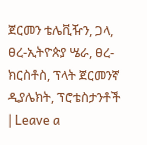ጀርመን ቴሌቪዥን, ጋላ, ፀረ-ኢትዮጵያ ሤራ, ፀረ-ክርስቶስ, ፕላት ጀርመንኛ ዲያሌክት, ፕሮቴስታንቶች | Leave a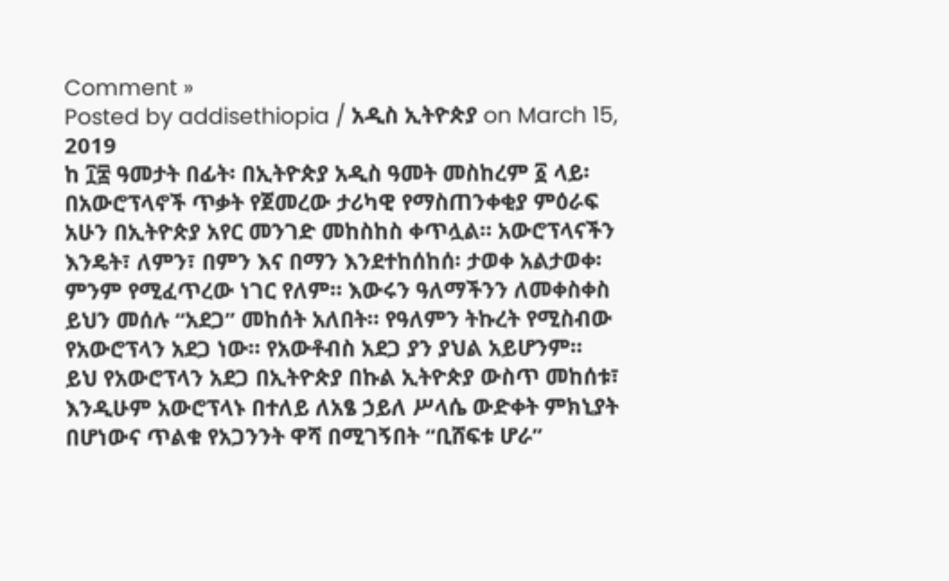Comment »
Posted by addisethiopia / አዲስ ኢትዮጵያ on March 15, 2019
ከ ፲፰ ዓመታት በፊት፡ በኢትዮጵያ አዲስ ዓመት መስከረም ፩ ላይ፡ በአውሮፕላኖች ጥቃት የጀመረው ታሪካዊ የማስጠንቀቂያ ምዕራፍ አሁን በኢትዮጵያ አየር መንገድ መከስከስ ቀጥሏል። አውሮፕላናችን እንዴት፣ ለምን፣ በምን እና በማን እንደተከሰከሰ፡ ታወቀ አልታወቀ፡ ምንም የሚፈጥረው ነገር የለም። እውሩን ዓለማችንን ለመቀስቀስ ይህን መሰሉ “አደጋ” መከሰት አለበት። የዓለምን ትኩረት የሚስብው የአውሮፕላን አደጋ ነው። የአውቶብስ አደጋ ያን ያህል አይሆንም።
ይህ የአውሮፕላን አደጋ በኢትዮጵያ በኩል ኢትዮጵያ ውስጥ መከሰቱ፣ እንዲሁም አውሮፕላኑ በተለይ ለአፄ ኃይለ ሥላሴ ውድቀት ምክኒያት በሆነውና ጥልቁ የአጋንንት ዋሻ በሚገኝበት “ቢሸፍቱ ሆራ”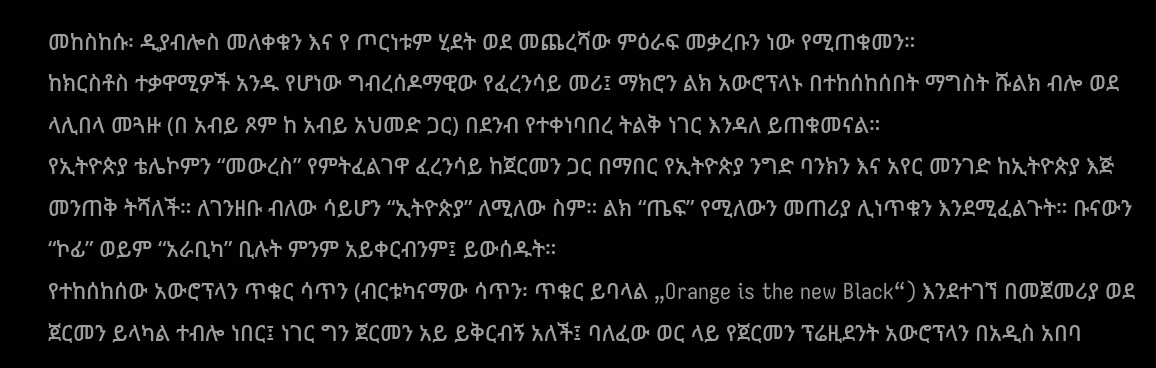መከስከሱ፡ ዲያብሎስ መለቀቁን እና የ ጦርነቱም ሂደት ወደ መጨረሻው ምዕራፍ መቃረቡን ነው የሚጠቁመን።
ከክርስቶስ ተቃዋሚዎች አንዱ የሆነው ግብረሰዶማዊው የፈረንሳይ መሪ፤ ማክሮን ልክ አውሮፕላኑ በተከሰከሰበት ማግስት ሹልክ ብሎ ወደ ላሊበላ መጓዙ (በ አብይ ጾም ከ አብይ አህመድ ጋር) በደንብ የተቀነባበረ ትልቅ ነገር እንዳለ ይጠቁመናል።
የኢትዮጵያ ቴሌኮምን “መውረስ” የምትፈልገዋ ፈረንሳይ ከጀርመን ጋር በማበር የኢትዮጵያ ንግድ ባንክን እና አየር መንገድ ከኢትዮጵያ እጅ መንጠቅ ትሻለች። ለገንዘቡ ብለው ሳይሆን “ኢትዮጵያ” ለሚለው ስም። ልክ “ጤፍ” የሚለውን መጠሪያ ሊነጥቁን እንደሚፈልጉት። ቡናውን “ኮፊ” ወይም “አራቢካ” ቢሉት ምንም አይቀርብንም፤ ይውሰዱት።
የተከሰከሰው አውሮፕላን ጥቁር ሳጥን (ብርቱካናማው ሳጥን፡ ጥቁር ይባላል „Orange is the new Black“) እንደተገኘ በመጀመሪያ ወደ ጀርመን ይላካል ተብሎ ነበር፤ ነገር ግን ጀርመን አይ ይቅርብኝ አለች፤ ባለፈው ወር ላይ የጀርመን ፕሬዚደንት አውሮፕላን በአዲስ አበባ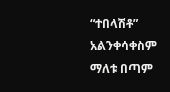“ተበላሽቶ” አልንቀሳቀስም ማለቱ በጣም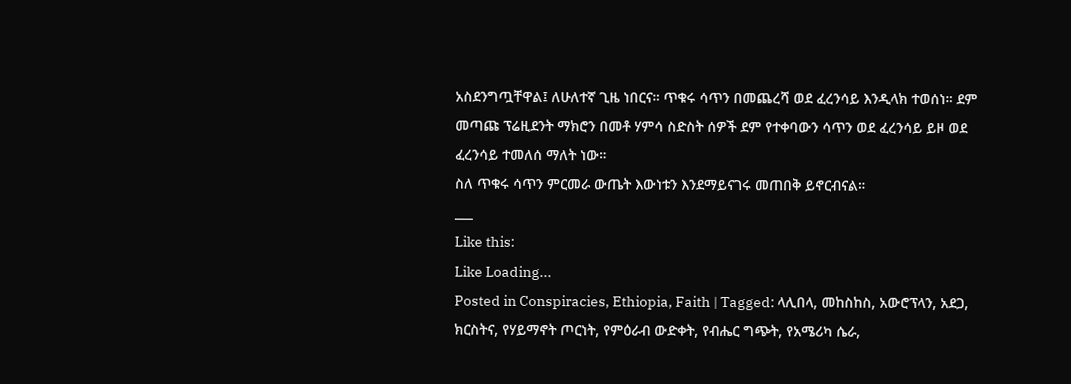አስደንግጧቸዋል፤ ለሁለተኛ ጊዜ ነበርና። ጥቁሩ ሳጥን በመጨረሻ ወደ ፈረንሳይ እንዲላክ ተወሰነ። ደም መጣጩ ፕሬዚደንት ማክሮን በመቶ ሃምሳ ስድስት ሰዎች ደም የተቀባውን ሳጥን ወደ ፈረንሳይ ይዞ ወደ ፈረንሳይ ተመለሰ ማለት ነው።
ስለ ጥቁሩ ሳጥን ምርመራ ውጤት እውነቱን እንደማይናገሩ መጠበቅ ይኖርብናል።
___
Like this:
Like Loading...
Posted in Conspiracies, Ethiopia, Faith | Tagged: ላሊበላ, መከስከስ, አውሮፕላን, አደጋ, ክርስትና, የሃይማኖት ጦርነት, የምዕራብ ውድቀት, የብሔር ግጭት, የአሜሪካ ሴራ,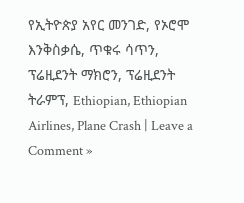የኢትዮጵያ አየር መንገድ, የኦሮሞ እንቅስቃሴ, ጥቁሩ ሳጥን, ፕሬዚደንት ማክሮን, ፕሬዚደንት ትራምፕ, Ethiopian, Ethiopian Airlines, Plane Crash | Leave a Comment »